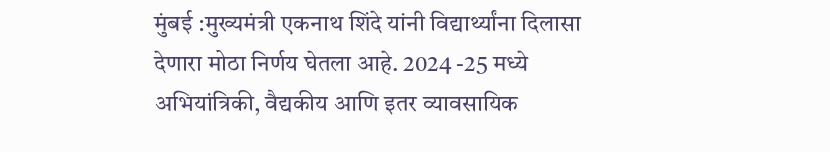मुंबई :मुख्यमंत्री एकनाथ शिंदे यांनी विद्यार्थ्यांना दिलासा देणारा मोठा निर्णय घेतला आहे. 2024 -25 मध्ये अभियांत्रिकी, वैद्यकीय आणि इतर व्यावसायिक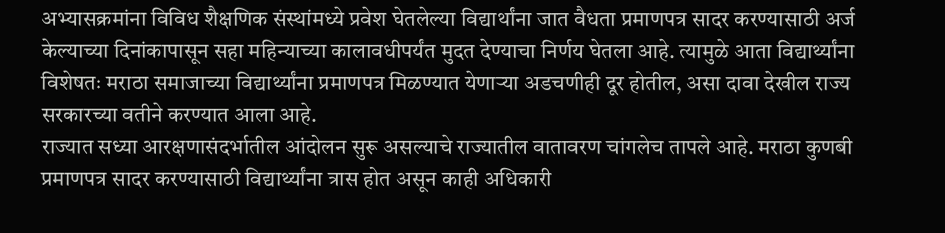अभ्यासक्रमांना विविध शैक्षणिक संस्थांमध्ये प्रवेश घेतलेल्या विद्यार्थांना जात वैधता प्रमाणपत्र सादर करण्यासाठी अर्ज केल्याच्या दिनांकापासून सहा महिन्याच्या कालावधीपर्यंत मुदत देण्याचा निर्णय घेतला आहे. त्यामुळे आता विद्यार्थ्यांना विशेषतः मराठा समाजाच्या विद्यार्थ्यांना प्रमाणपत्र मिळण्यात येणाऱ्या अडचणीही दूर होतील, असा दावा देखील राज्य सरकारच्या वतीने करण्यात आला आहे.
राज्यात सध्या आरक्षणासंदर्भातील आंदोलन सुरू असल्याचे राज्यातील वातावरण चांगलेच तापले आहे. मराठा कुणबी प्रमाणपत्र सादर करण्यासाठी विद्यार्थ्यांना त्रास होत असून काही अधिकारी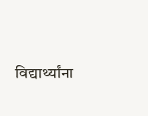विद्यार्थ्यांना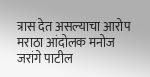त्रास देत असल्याचा आरोप मराठा आंदोलक मनोज जरांगे पाटील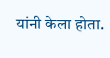यांनी केला होता.